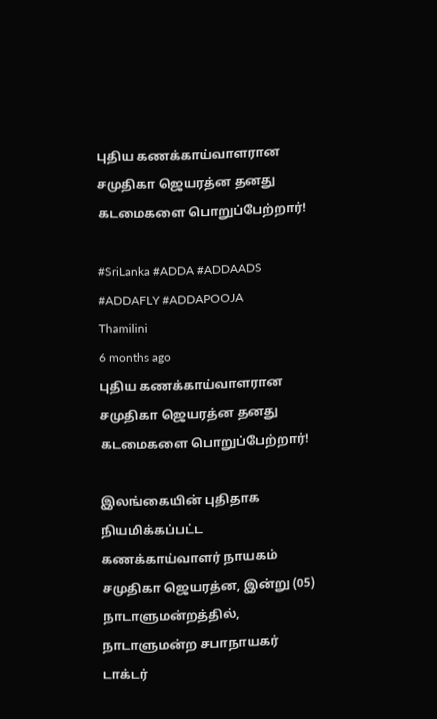புதிய கணக்காய்வாளரான சமுதிகா ஜெயரத்ன தனது கடமைகளை பொறுப்பேற்றார்!

#SriLanka #ADDA #ADDAADS #ADDAFLY #ADDAPOOJA
Thamilini
6 months ago
புதிய கணக்காய்வாளரான சமுதிகா ஜெயரத்ன தனது கடமைகளை பொறுப்பேற்றார்!

இலங்கையின் புதிதாக நியமிக்கப்பட்ட கணக்காய்வாளர் நாயகம் சமுதிகா ஜெயரத்ன, இன்று (05) நாடாளுமன்றத்தில், நாடாளுமன்ற சபாநாயகர் டாக்டர்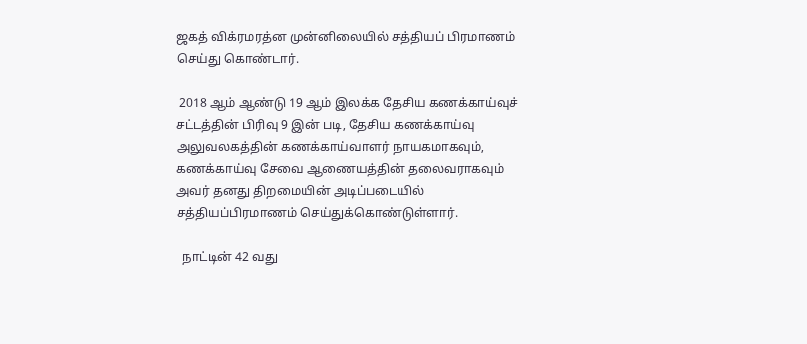ஜகத் விக்ரமரத்ன முன்னிலையில் சத்தியப் பிரமாணம் செய்து கொண்டார்.

 2018 ஆம் ஆண்டு 19 ஆம் இலக்க தேசிய கணக்காய்வுச் சட்டத்தின் பிரிவு 9 இன் படி, தேசிய கணக்காய்வு அலுவலகத்தின் கணக்காய்வாளர் நாயகமாகவும், கணக்காய்வு சேவை ஆணையத்தின் தலைவராகவும் அவர் தனது திறமையின் அடிப்படையில் சத்தியப்பிரமாணம் செய்துக்கொண்டுள்ளார்.

  நாட்டின் 42 வது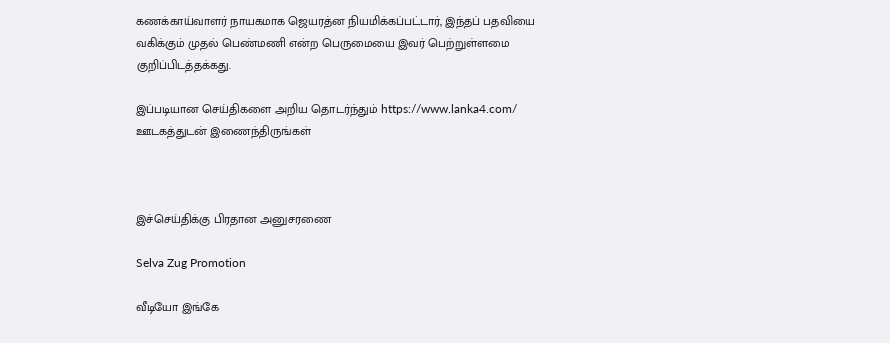கணக்காய்வாளர் நாயகமாக ஜெயரத்ன நியமிக்கப்பட்டார், இந்தப் பதவியை வகிக்கும் முதல் பெண்மணி என்ற பெருமையை இவர் பெற்றுள்ளமை குறிப்பிடத்தக்கது.

இப்படியான செய்திகளை அறிய தொடர்ந்தும் https://www.lanka4.com/ ஊடகத்துடன் இணைந்திருங்கள்



இச்செய்திக்கு பிரதான அனுசரணை

Selva Zug Promotion

வீடியோ இங்கே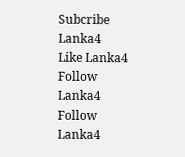Subcribe Lanka4
Like Lanka4
Follow Lanka4
Follow Lanka4